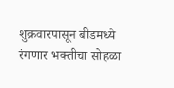शुक्रवारपासून बीडमध्ये रंगणार भक्तीचा सोहळा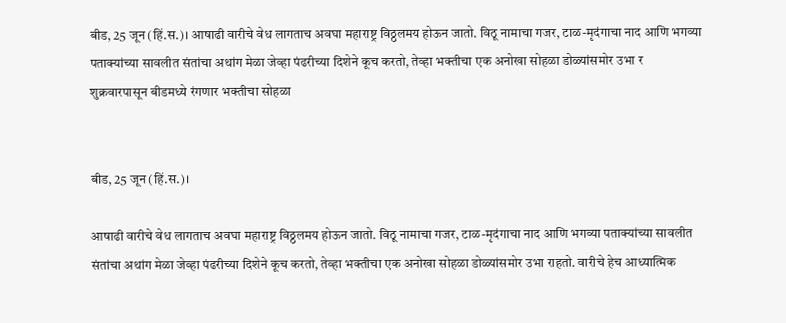बीड, 25 जून (हिं.स.)। आषाढी वारीचे वेध लागताच अवघा महाराष्ट्र विठ्ठलमय होऊन जातो. विठू नामाचा गजर, टाळ-मृदंगाचा नाद आणि भगव्या पताक्यांच्या सावलीत संतांचा अथांग मेळा जेव्हा पंढरीच्या दिशेने कूच करतो, तेव्हा भक्तीचा एक अनोखा सोहळा डोळ्यांसमोर उभा र
शुक्रवारपासून बीडमध्ये रंगणार भक्तीचा सोहळा


बीड, 25 जून (हिं.स.)।

आषाढी वारीचे वेध लागताच अवघा महाराष्ट्र विठ्ठलमय होऊन जातो. विठू नामाचा गजर, टाळ-मृदंगाचा नाद आणि भगव्या पताक्यांच्या सावलीत संतांचा अथांग मेळा जेव्हा पंढरीच्या दिशेने कूच करतो, तेव्हा भक्तीचा एक अनोखा सोहळा डोळ्यांसमोर उभा राहतो. वारीचे हेच आध्यात्मिक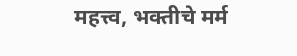महत्त्व, भक्तीचे मर्म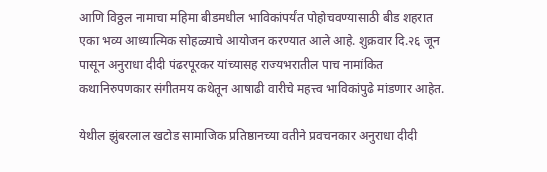आणि विठ्ठल नामाचा महिमा बीडमधील भाविकांपर्यंत पोहोचवण्यासाठी बीड शहरात एका भव्य आध्यात्मिक सोहळ्याचे आयोजन करण्यात आले आहे. शुक्रवार दि.२६ जून पासून अनुराधा दीदी पंढरपूरकर यांच्यासह राज्यभरातील पाच नामांकित कथानिरुपणकार संगीतमय कथेतून आषाढी वारीचे महत्त्व भाविकांपुढे मांडणार आहेत.

येथील झुंबरलाल खटोड सामाजिक प्रतिष्ठानच्या वतीने प्रवचनकार अनुराधा दीदी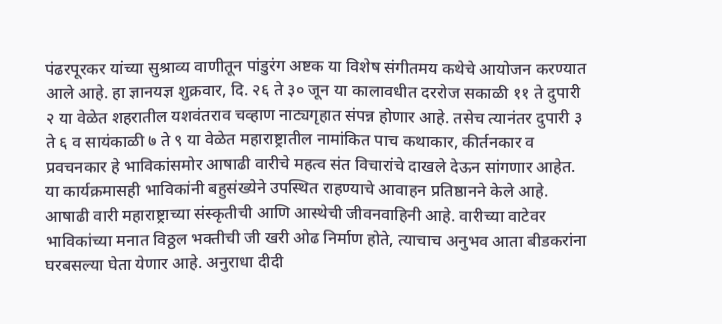पंढरपूरकर यांच्या सुश्राव्य वाणीतून पांडुरंग अष्टक या विशेष संगीतमय कथेचे आयोजन करण्यात आले आहे. हा ज्ञानयज्ञ शुक्रवार, दि. २६ ते ३० जून या कालावधीत दररोज सकाळी ११ ते दुपारी २ या वेळेत शहरातील यशवंतराव चव्हाण नाट्यगृहात संपन्न होणार आहे. तसेच त्यानंतर दुपारी ३ ते ६ व सायंकाळी ७ ते ९ या वेळेत महाराष्ट्रातील नामांकित पाच कथाकार, कीर्तनकार व प्रवचनकार हे भाविकांसमोर आषाढी वारीचे महत्व संत विचारांचे दाखले देऊन सांगणार आहेत. या कार्यक्रमासही भाविकांनी बहुसंख्येने उपस्थित राहण्याचे आवाहन प्रतिष्ठानने केले आहे. आषाढी वारी महाराष्ट्राच्या संस्कृतीची आणि आस्थेची जीवनवाहिनी आहे. वारीच्या वाटेवर भाविकांच्या मनात विठ्ठल भक्तीची जी खरी ओढ निर्माण होते, त्याचाच अनुभव आता बीडकरांना घरबसल्या घेता येणार आहे. अनुराधा दीदी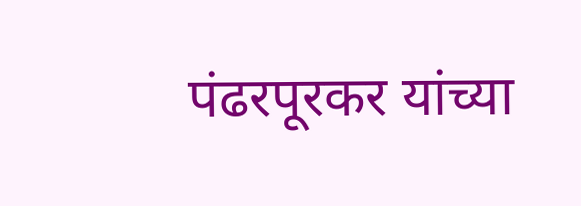पंढरपूरकर यांच्या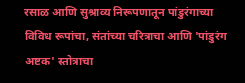रसाळ आणि सुश्राव्य निरूपणातून पांडुरंगाच्या विविध रूपांचा, संतांच्या चरित्राचा आणि 'पांडुरंग अष्टक' स्तोत्राचा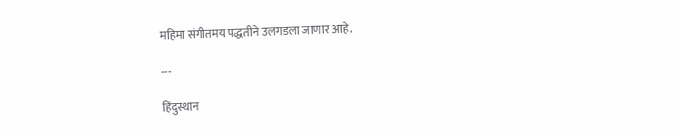महिमा संगीतमय पद्धतीने उलगडला जाणार आहे.

---

हिंदुस्थान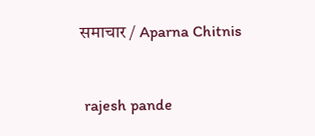समाचार / Aparna Chitnis


 rajesh pande